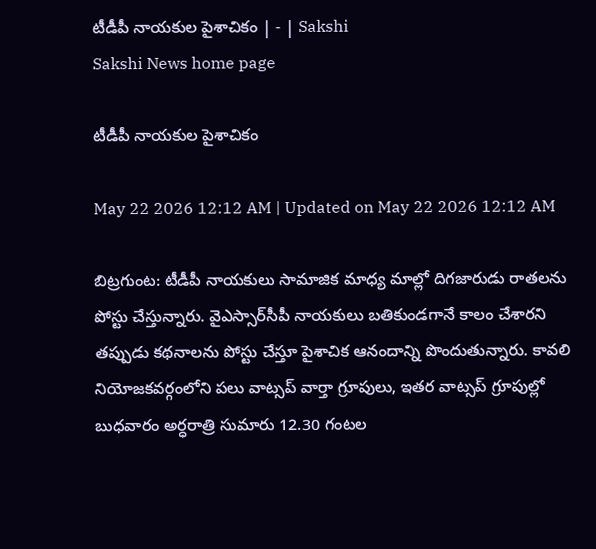టీడీపీ నాయకుల పైశాచికం | - | Sakshi
Sakshi News home page

టీడీపీ నాయకుల పైశాచికం

May 22 2026 12:12 AM | Updated on May 22 2026 12:12 AM

బిట్రగుంట: టీడీపీ నాయకులు సామాజిక మాధ్య మాల్లో దిగజారుడు రాతలను పోస్టు చేస్తున్నారు. వైఎస్సార్‌సీపీ నాయకులు బతికుండగానే కాలం చేశారని తప్పుడు కథనాలను పోస్టు చేస్తూ పైశాచిక ఆనందాన్ని పొందుతున్నారు. కావలి నియోజకవర్గంలోని పలు వాట్సప్‌ వార్తా గ్రూపులు, ఇతర వాట్సప్‌ గ్రూపుల్లో బుధవారం అర్ధరాత్రి సుమారు 12.30 గంటల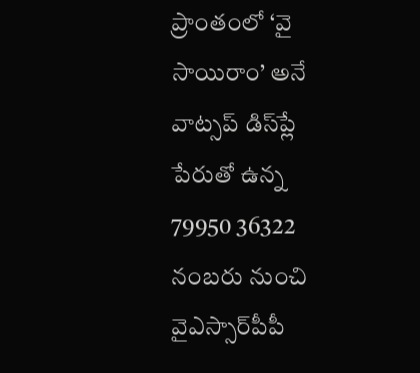ప్రాంతంలో ‘వై సాయిరాం’ అనే వాట్సప్‌ డిస్‌ప్లే పేరుతో ఉన్న 79950 36322 నంబరు నుంచి వైఎస్సార్‌పీపీ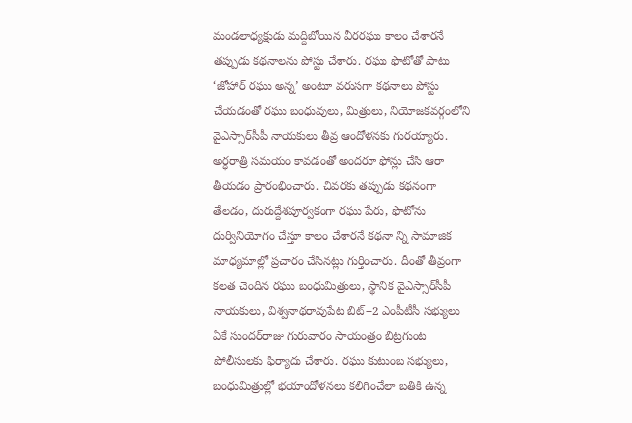మండలాధ్యక్షుడు మద్దిబోయిన వీరరఘు కాలం చేశారనే తప్పుడు కథనాలను పోస్టు చేశారు. రఘు ఫొటోతో పాటు ‘జోహార్‌ రఘు అన్న’ అంటూ వరుసగా కథనాలు పోస్టు చేయడంతో రఘు బంధువులు, మిత్రులు, నియోజకవర్గంలోని వైఎస్సార్‌సీపీ నాయకులు తీవ్ర ఆందోళనకు గురయ్యారు. అర్ధరాత్రి సమయం కావడంతో అందరూ ఫోన్లు చేసి ఆరా తీయడం ప్రారంభించారు. చివరకు తప్పుడు కథనంగా తేలడం, దురుద్దేశపూర్వకంగా రఘు పేరు, ఫొటోను దుర్వినియోగం చేస్తూ కాలం చేశారనే కథనా న్ని సామాజిక మాధ్యమాల్లో ప్రచారం చేసినట్లు గుర్తించారు. దీంతో తీవ్రంగా కలత చెందిన రఘు బంధుమిత్రులు, స్థానిక వైఎస్సార్‌సీపీ నాయకులు, విశ్వనాథరావుపేట బిట్‌–2 ఎంపీటీసీ సభ్యులు ఏకే సుందర్‌రాజు గురువారం సాయంత్రం బిట్రగుంట పోలీసులకు ఫిర్యాదు చేశారు. రఘు కుటుంబ సభ్యులు, బంధుమిత్రుల్లో భయాందోళనలు కలిగించేలా బతికి ఉన్న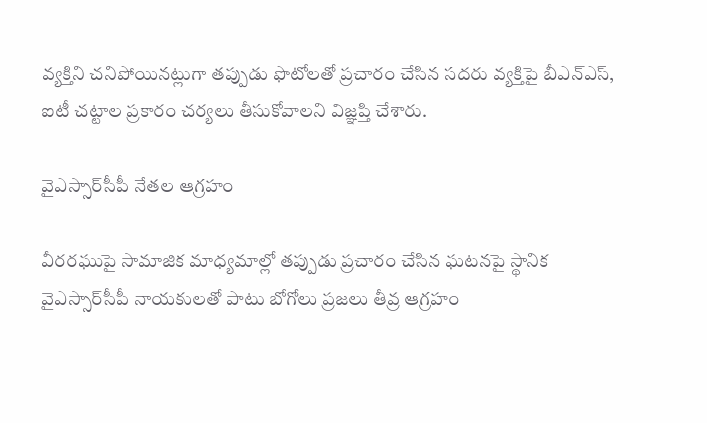వ్యక్తిని చనిపోయినట్లుగా తప్పుడు ఫొటోలతో ప్రచారం చేసిన సదరు వ్యక్తిపై బీఎన్‌ఎస్‌, ఐటీ చట్టాల ప్రకారం చర్యలు తీసుకోవాలని విజ్ఞప్తి చేశారు.

వైఎస్సార్‌సీపీ నేతల ఆగ్రహం

వీరరఘుపై సామాజిక మాధ్యమాల్లో తప్పుడు ప్రచారం చేసిన ఘటనపై స్థానిక వైఎస్సార్‌సీపీ నాయకులతో పాటు బోగోలు ప్రజలు తీవ్ర ఆగ్రహం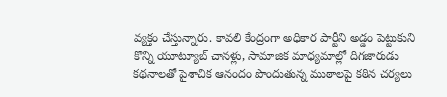వ్యక్తం చేస్తున్నారు. కావలి కేంద్రంగా అధికార పార్టీని అడ్డం పెట్టుకుని కొన్ని యూట్యూబ్‌ చానళ్లు, సామాజిక మాధ్యమాల్లో దిగజారుడు కథనాలతో పైశాచిక ఆనందం పొందుతున్న ముఠాలపై కఠిన చర్యలు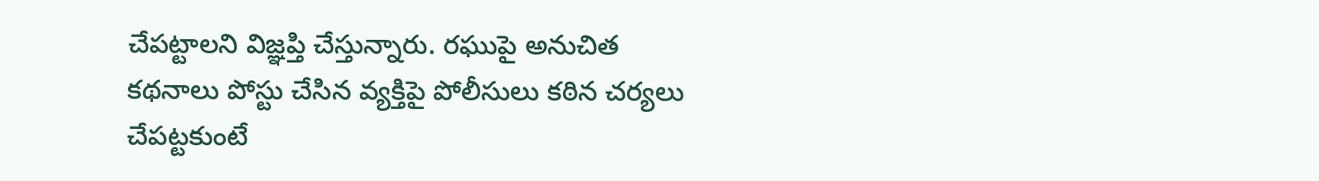చేపట్టాలని విజ్ఞప్తి చేస్తున్నారు. రఘుపై అనుచిత కథనాలు పోస్టు చేసిన వ్యక్తిపై పోలీసులు కఠిన చర్యలు చేపట్టకుంటే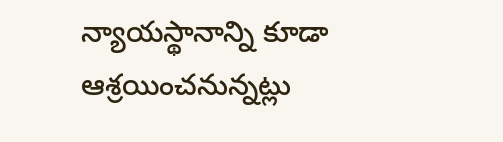న్యాయస్థానాన్ని కూడా ఆశ్రయించనున్నట్లు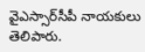వైఎస్సార్‌సీపీ నాయకులు తెలిపారు.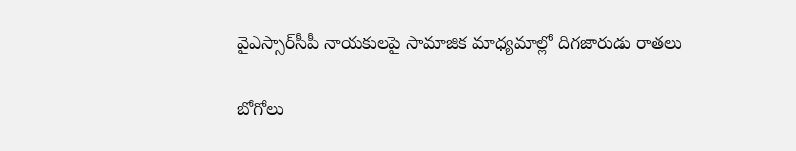వైఎస్సార్‌సీపీ నాయకులపై సామాజిక మాధ్యమాల్లో దిగజారుడు రాతలు

బోగోలు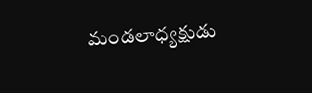మండలాధ్యక్షుడు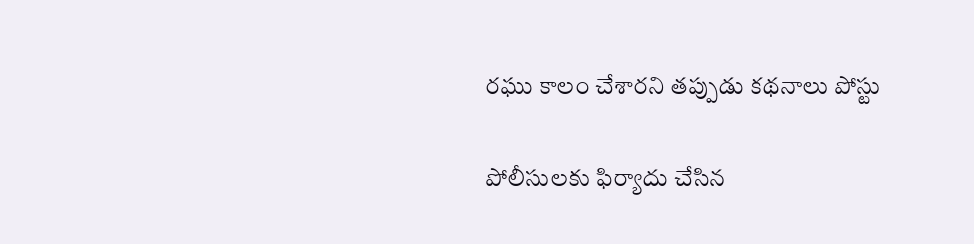రఘు కాలం చేశారని తప్పుడు కథనాలు పోస్టు

పోలీసులకు ఫిర్యాదు చేసిన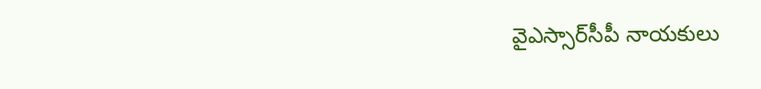వైఎస్సార్‌సీపీ నాయకులు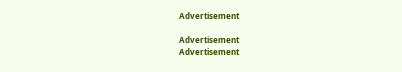Advertisement

Advertisement
Advertisement